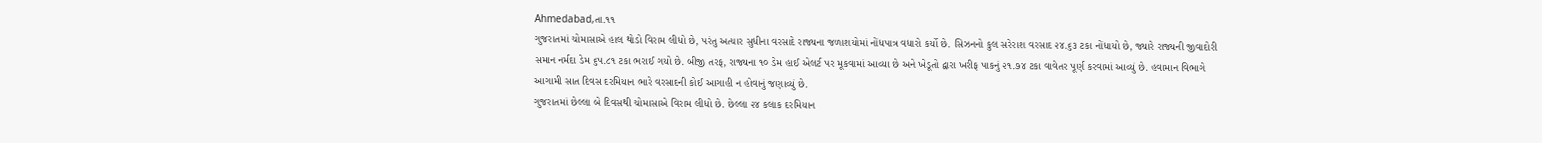Ahmedabad,તા.૧૧
ગુજરાતમાં ચોમાસાએ હાલ થોડો વિરામ લીધો છે, પરંતુ અત્યાર સુધીના વરસાદે રાજ્યના જળાશયોમાં નોંધપાત્ર વધારો કર્યો છે. સિઝનનો કુલ સરેરાશ વરસાદ ૨૪.૬૩ ટકા નોંધાયો છે, જ્યારે રાજ્યની જીવાદોરી સમાન નર્મદા ડેમ ૬૫.૮૧ ટકા ભરાઈ ગયો છે. બીજી તરફ, રાજ્યના ૧૦ ડેમ હાઈ એલર્ટ પર મૂકવામાં આવ્યા છે અને ખેડૂતો દ્વારા ખરીફ પાકનું ૨૧.૭૪ ટકા વાવેતર પૂર્ણ કરવામાં આવ્યું છે. હવામાન વિભાગે આગામી સાત દિવસ દરમિયાન ભારે વરસાદની કોઈ આગાહી ન હોવાનું જણાવ્યું છે.
ગુજરાતમાં છેલ્લા બે દિવસથી ચોમાસાએ વિરામ લીધો છે. છેલ્લા ૨૪ કલાક દરમિયાન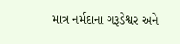માત્ર નર્મદાના ગરૂડેશ્વર અને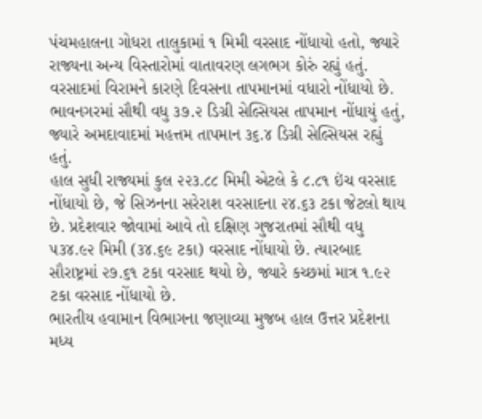પંચમહાલના ગોધરા તાલુકામાં ૧ મિમી વરસાદ નોંધાયો હતો, જ્યારે રાજ્યના અન્ય વિસ્તારોમાં વાતાવરણ લગભગ કોરું રહ્યું હતું. વરસાદમાં વિરામને કારણે દિવસના તાપમાનમાં વધારો નોંધાયો છે. ભાવનગરમાં સૌથી વધુ ૩૭.૨ ડિગ્રી સેલ્સિયસ તાપમાન નોંધાયું હતું, જ્યારે અમદાવાદમાં મહત્તમ તાપમાન ૩૬.૪ ડિગ્રી સેલ્સિયસ રહ્યું હતું.
હાલ સુધી રાજ્યમાં કુલ ૨૨૩.૮૮ મિમી એટલે કે ૮.૮૧ ઇંચ વરસાદ નોંધાયો છે, જે સિઝનના સરેરાશ વરસાદના ૨૪.૬૩ ટકા જેટલો થાય છે. પ્રદેશવાર જોવામાં આવે તો દક્ષિણ ગુજરાતમાં સૌથી વધુ ૫૩૪.૯૨ મિમી (૩૪.૬૯ ટકા) વરસાદ નોંધાયો છે. ત્યારબાદ સૌરાષ્ટ્રમાં ૨૭.૬૧ ટકા વરસાદ થયો છે, જ્યારે કચ્છમાં માત્ર ૧.૯૨ ટકા વરસાદ નોંધાયો છે.
ભારતીય હવામાન વિભાગના જણાવ્યા મુજબ હાલ ઉત્તર પ્રદેશના મધ્ય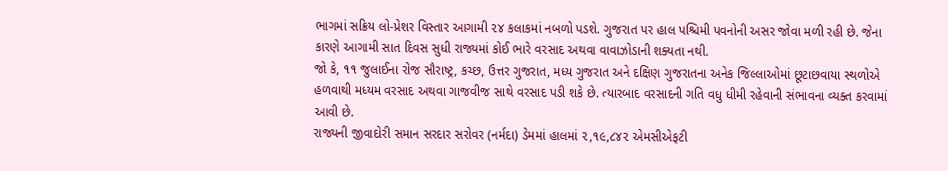ભાગમાં સક્રિય લો-પ્રેશર વિસ્તાર આગામી ૨૪ કલાકમાં નબળો પડશે. ગુજરાત પર હાલ પશ્ચિમી પવનોની અસર જોવા મળી રહી છે. જેના કારણે આગામી સાત દિવસ સુધી રાજ્યમાં કોઈ ભારે વરસાદ અથવા વાવાઝોડાની શક્યતા નથી.
જો કે, ૧૧ જુલાઈના રોજ સૌરાષ્ટ્ર, કચ્છ, ઉત્તર ગુજરાત, મધ્ય ગુજરાત અને દક્ષિણ ગુજરાતના અનેક જિલ્લાઓમાં છૂટાછવાયા સ્થળોએ હળવાથી મધ્યમ વરસાદ અથવા ગાજવીજ સાથે વરસાદ પડી શકે છે. ત્યારબાદ વરસાદની ગતિ વધુ ધીમી રહેવાની સંભાવના વ્યક્ત કરવામાં આવી છે.
રાજ્યની જીવાદોરી સમાન સરદાર સરોવર (નર્મદા) ડેમમાં હાલમાં ૨,૧૯,૮૪૨ એમસીએફટી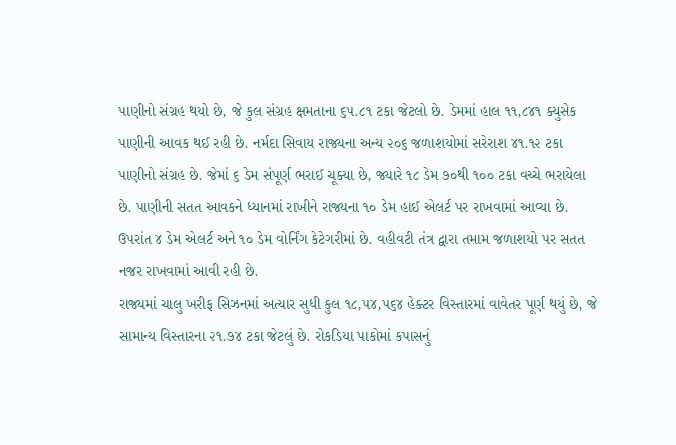પાણીનો સંગ્રહ થયો છે, જે કુલ સંગ્રહ ક્ષમતાના ૬૫.૮૧ ટકા જેટલો છે. ડેમમાં હાલ ૧૧,૮૪૧ ક્યુસેક પાણીની આવક થઈ રહી છે. નર્મદા સિવાય રાજ્યના અન્ય ૨૦૬ જળાશયોમાં સરેરાશ ૪૧.૧૨ ટકા પાણીનો સંગ્રહ છે. જેમાં ૬ ડેમ સંપૂર્ણ ભરાઈ ચૂક્યા છે, જ્યારે ૧૮ ડેમ ૭૦થી ૧૦૦ ટકા વચ્ચે ભરાયેલા છે. પાણીની સતત આવકને ધ્યાનમાં રાખીને રાજ્યના ૧૦ ડેમ હાઈ એલર્ટ પર રાખવામાં આવ્યા છે. ઉપરાંત ૪ ડેમ એલર્ટ અને ૧૦ ડેમ વોર્નિંગ કેટેગરીમાં છે. વહીવટી તંત્ર દ્વારા તમામ જળાશયો પર સતત નજર રાખવામાં આવી રહી છે.
રાજ્યમાં ચાલુ ખરીફ સિઝનમાં અત્યાર સુધી કુલ ૧૮,૫૪,૫૬૪ હેક્ટર વિસ્તારમાં વાવેતર પૂર્ણ થયું છે, જે સામાન્ય વિસ્તારના ૨૧.૭૪ ટકા જેટલું છે. રોકડિયા પાકોમાં કપાસનું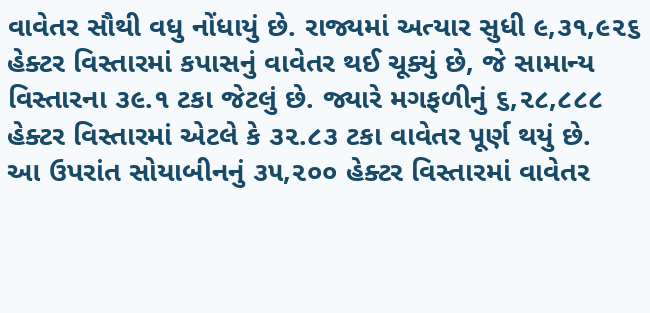વાવેતર સૌથી વધુ નોંધાયું છે. રાજ્યમાં અત્યાર સુધી ૯,૩૧,૯૨૬ હેક્ટર વિસ્તારમાં કપાસનું વાવેતર થઈ ચૂક્યું છે, જે સામાન્ય વિસ્તારના ૩૯.૧ ટકા જેટલું છે. જ્યારે મગફળીનું ૬,૨૮,૮૮૮ હેક્ટર વિસ્તારમાં એટલે કે ૩૨.૮૩ ટકા વાવેતર પૂર્ણ થયું છે.
આ ઉપરાંત સોયાબીનનું ૩૫,૨૦૦ હેક્ટર વિસ્તારમાં વાવેતર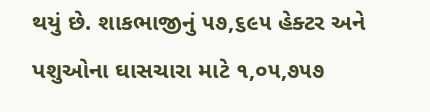થયું છે. શાકભાજીનું ૫૭,૬૯૫ હેક્ટર અને પશુઓના ઘાસચારા માટે ૧,૦૫,૭૫૭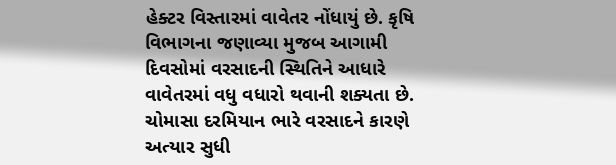હેક્ટર વિસ્તારમાં વાવેતર નોંધાયું છે. કૃષિ વિભાગના જણાવ્યા મુજબ આગામી દિવસોમાં વરસાદની સ્થિતિને આધારે વાવેતરમાં વધુ વધારો થવાની શક્યતા છે.
ચોમાસા દરમિયાન ભારે વરસાદને કારણે અત્યાર સુધી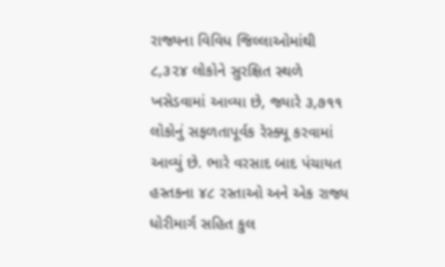રાજ્યના વિવિધ જિલ્લાઓમાંથી ૮,૩૨૪ લોકોને સુરક્ષિત સ્થળે ખસેડવામાં આવ્યા છે, જ્યારે ૩,૭૧૧ લોકોનું સફળતાપૂર્વક રેસ્ક્યૂ કરવામાં આવ્યું છે. ભારે વરસાદ બાદ પંચાયત હસ્તકના ૪૮ રસ્તાઓ અને એક રાજ્ય ધોરીમાર્ગ સહિત કુલ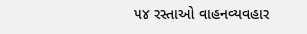૫૪ રસ્તાઓ વાહનવ્યવહાર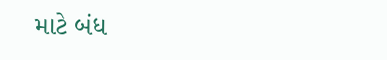માટે બંધ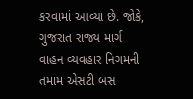કરવામાં આવ્યા છે. જોકે, ગુજરાત રાજ્ય માર્ગ વાહન વ્યવહાર નિગમની તમામ એસટી બસ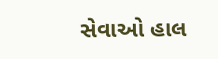સેવાઓ હાલ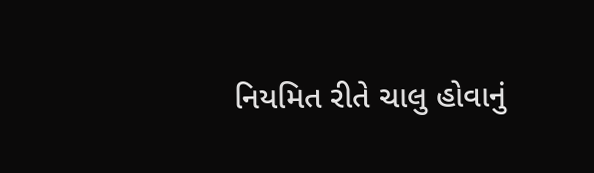નિયમિત રીતે ચાલુ હોવાનું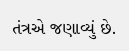તંત્રએ જણાવ્યું છે.